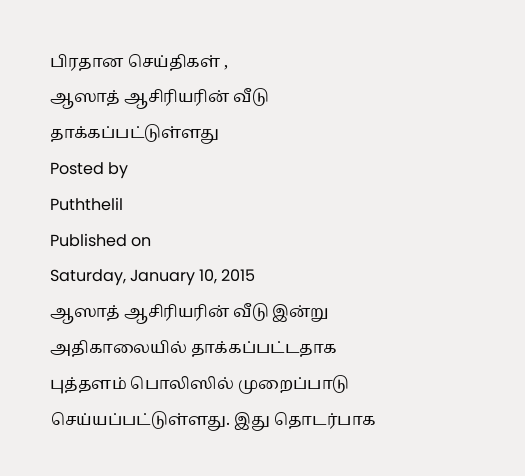பிரதான செய்திகள் ,
ஆஸாத் ஆசிரியரின் வீடு தாக்கப்பட்டுள்ளது
Posted by
Puththelil
Published on
Saturday, January 10, 2015
ஆஸாத் ஆசிரியரின் வீடு இன்று அதிகாலையில் தாக்கப்பட்டதாக புத்தளம் பொலிஸில் முறைப்பாடு செய்யப்பட்டுள்ளது. இது தொடர்பாக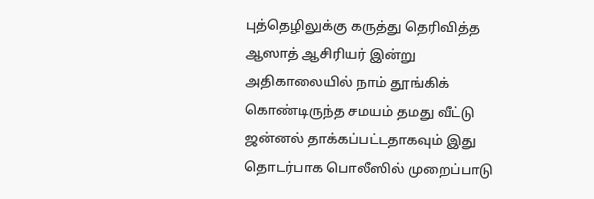புத்தெழிலுக்கு கருத்து தெரிவித்த ஆஸாத் ஆசிரியர் இன்று அதிகாலையில் நாம் தூங்கிக் கொண்டிருந்த சமயம் தமது வீட்டு ஜன்னல் தாக்கப்பட்டதாகவும் இது தொடர்பாக பொலீஸில் முறைப்பாடு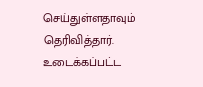செய்துள்ளதாவும் தெரிவித்தார். உடைக்கப்பட்ட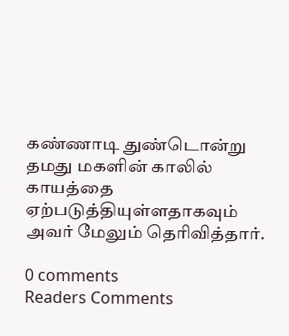கண்ணாடி துண்டொன்று தமது மகளின் காலில் காயத்தை ஏற்படுத்தியுள்ளதாகவும் அவர் மேலும் தெரிவித்தார்.

0 comments
Readers Comments